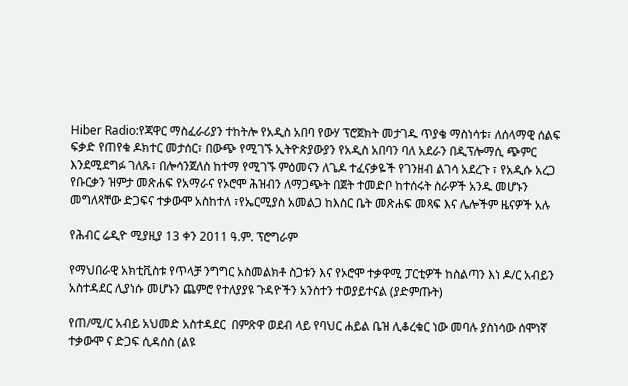Hiber Radio:የጃዋር ማስፈራሪያን ተከትሎ የአዲስ አበባ የውሃ ፕሮጀክት መታገዱ ጥያቄ ማስነሳቱ፣ ለሰላማዊ ሰልፍ ፍቃድ የጠየቁ ዶክተር መታሰር፣ በውጭ የሚገኙ ኢትዮጵያውያን የአዲስ አበባን ባለ አደራን በዲፕሎማሲ ጭምር እንደሚደግፉ ገለጹ፣ በሎሳንጀለስ ከተማ የሚገኙ ምዕመናን ለጌዶ ተፈናቃዬች የገንዘብ ልገሳ አደረጉ ፣ የአዲሱ አረጋ የቡርቃን ዝምታ መጽሐፍ የአማራና የኦሮሞ ሕዝብን ለማጋጭት በጀት ተመድቦ ከተሰሩት ስራዎች አንዱ መሆኑን መግለጻቸው ድጋፍና ተቃውሞ አስከተለ ፣የኤርሚያስ አመልጋ ከእስር ቤት መጽሐፍ መጻፍ እና ሌሎችም ዜናዎች አሉ

የሕብር ሬዲዮ ሚያዚያ 13 ቀን 2011 ዓ.ም. ፕሮግራም

የማህበራዊ አክቲቪስቱ የጥላቻ ንግግር አስመልክቶ ስጋቱን እና የኦሮሞ ተቃዋሚ ፓርቲዎች ከስልጣን እነ ዶ/ር አብይን አስተዳደር ሊያነሱ መሆኑን ጨምሮ የተለያያዩ ጉዳዮችን አንስተን ተወያይተናል (ያድምጡት)

የጠ/ሚ/ር አብይ አህመድ አስተዳደር  በምጽዋ ወደብ ላይ የባህር ሐይል ቤዝ ሊቆረቁር ነው መባሉ ያስነሳው ሰሞነኛ  ተቃውሞ ና ድጋፍ ሲዳሰስ (ልዩ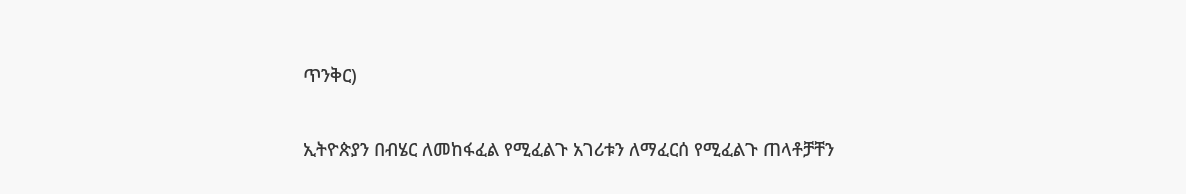ጥንቅር)

ኢትዮጵያን በብሄር ለመከፋፈል የሚፈልጉ አገሪቱን ለማፈርሰ የሚፈልጉ ጠላቶቻቸን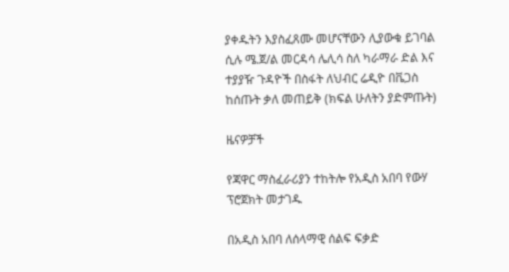ያቀዱትን እያስፈጸሙ መሆናቸውን ሊያውቁ ይገባል ሲሉ ሜ.ጀ/ል መርዳሳ ሌሊሳ ስለ ካራማራ ድል እና ተያያዥ ጉዳዮች በስፋት ለህብር ሬዲዮ በቬጋስ ከሰጡት ቃለ መጠይቅ (ክፍል ሁለትን ያድምጡት)

ዜናዎቻች

የጃዋር ማስፈራሪያን ተከትሎ የአዲስ አበባ የውሃ ፕሮጀክት መታገዱ

በአዲስ አበባ ለሰላማዊ ሰልፍ ፍቃድ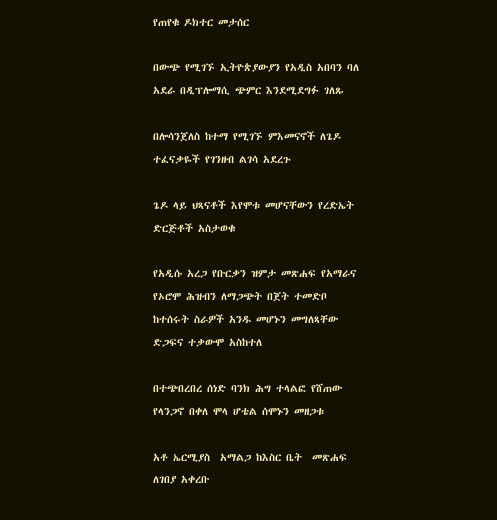የጠየቁ ዶክተር መታሰር

በውጭ የሚገኙ ኢትዮጵያውያን የአዲስ አበባን ባለ አደራ በዲፕሎማሲ ጭምር እንደሚደግፉ ገለጹ

በሎሳንጀለስ ከተማ የሚገኙ ምእመናኖች ለጌዶ ተፈናቃዬች የገንዘብ ልገሳ አደረጉ

ጌዶ ላይ ህጻናቶች እየሞቱ መሆናቸውን የረድኤት ድርጅቶች አስታወቁ

የአዲሱ አረጋ የቡርቃን ዝምታ መጽሐፍ የአማራና የኦሮሞ ሕዝብን ለማጋጭት በጀት ተመድቦ ከተሰሩት ስራዎች አንዱ መሆኑን መግለጻቸው ድጋፍና ተቃውሞ አስከተለ

በተጭበረበረ ሰነድ ባንክ ሕግ ተላልፎ የሸጠው የላንጋኖ በቀለ ሞላ ሆቴል ሰሞኑን መዘጋቱ

አቶ ኤርሚያስ  አማልጋ ከእስር ቤት  መጽሐፍ ለገበያ አቀረቡ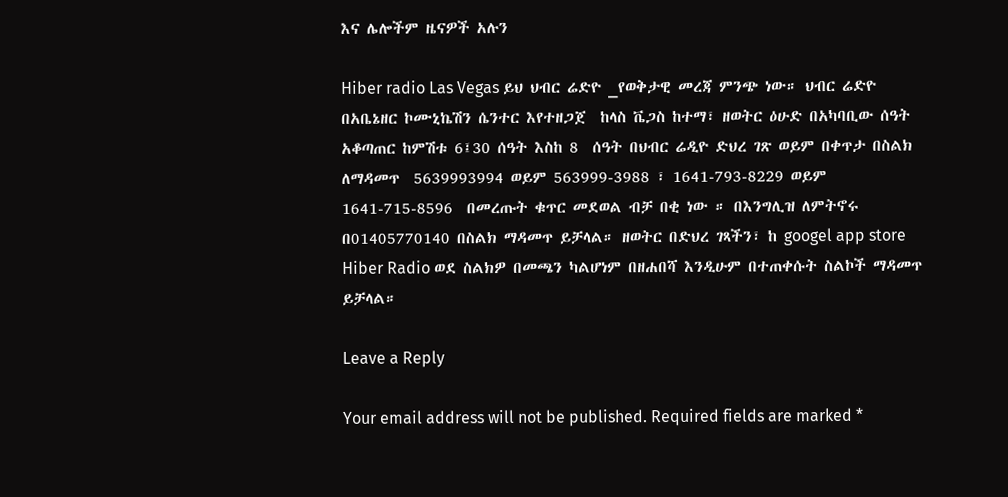እና ሌሎችም ዜናዎች አሉን

Hiber radio Las Vegas ይህ ህብር ሬድዮ _የወቅታዊ መረጃ ምንጭ ነው። ህብር ሬድዮ በአቤኔዘር ኮሙኒኬሽን ሴንተር እየተዘጋጀ  ከላስ ቬጋስ ከተማ፣ ዘወትር ዕሁድ በአካባቢው ሰዓት አቆጣጠር ከምሽቱ 6፤30 ሰዓት እስከ 8  ሰዓት በህብር ሬዲዮ ድህረ ገጽ ወይም በቀጥታ በስልክ ለማዳመጥ  5639993994 ወይም 563999-3988 ፣ 1641-793-8229 ወይም 1641-715-8596  በመረጡት ቁጥር መደወል ብቻ በቂ ነው ። በእንግሊዝ ለምትኖሩ በ01405770140 በስልክ ማዳመጥ ይቻላል። ዘወትር በድህረ ገጻችን፣ ከ googel app store Hiber Radio ወደ ስልክዎ በመጫን ካልሆነም በዘሐበሻ እንዲሁም በተጠቀሱት ስልኮች ማዳመጥ ይቻላል።

Leave a Reply

Your email address will not be published. Required fields are marked *